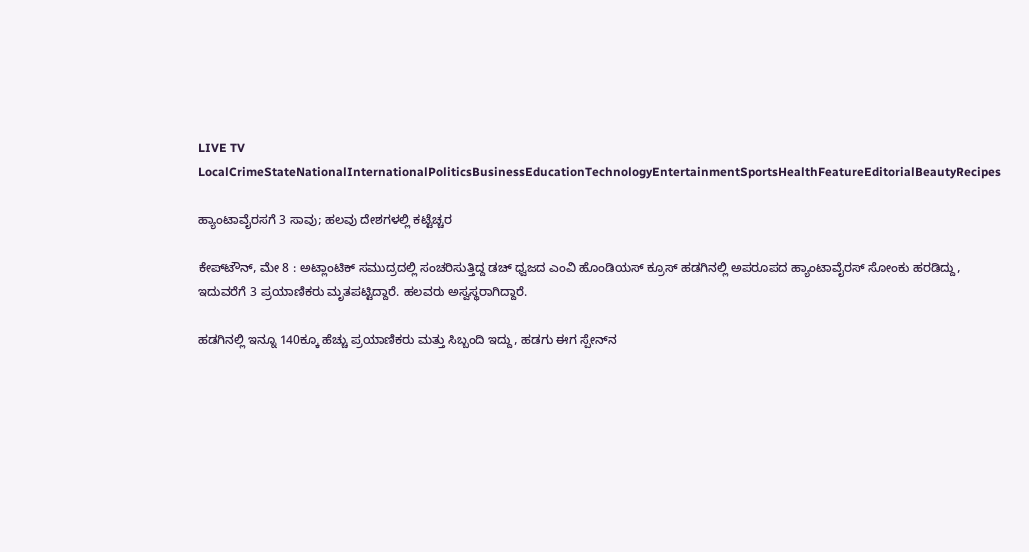LIVE TV LocalCrimeStateNationalInternationalPoliticsBusinessEducationTechnologyEntertainmentSportsHealthFeatureEditorialBeautyRecipes

ಹ್ಯಾಂಟಾವೈರಸಗೆ 3 ಸಾವು; ಹಲವು ದೇಶಗಳಲ್ಲಿ ಕಟ್ಟೆಚ್ಚರ

ಕೇಪ್‌ಟೌನ್‌, ಮೇ 8 : ಅಟ್ಲಾಂಟಿಕ್‌ ಸಮುದ್ರದಲ್ಲಿ ಸಂಚರಿಸುತ್ತಿದ್ದ ಡಚ್‌ ಧ್ವಜದ ಎಂವಿ ಹೊಂಡಿಯಸ್‌ ಕ್ರೂಸ್‌ ಹಡಗಿನಲ್ಲಿ ಅಪರೂಪದ ಹ್ಯಾಂಟಾವೈರಸ್‌ ಸೋಂಕು ಹರಡಿದ್ದು, ಇದುವರೆಗೆ 3 ಪ್ರಯಾಣಿಕರು ಮೃತಪಟ್ಟಿದ್ದಾರೆ. ಹಲವರು ಅಸ್ವಸ್ಥರಾಗಿದ್ದಾರೆ.

ಹಡಗಿನಲ್ಲಿ ಇನ್ನೂ 140ಕ್ಕೂ ಹೆಚ್ಚು ಪ್ರಯಾಣಿಕರು ಮತ್ತು ಸಿಬ್ಬಂದಿ ಇದ್ದು, ಹಡಗು ಈಗ ಸ್ಪೇನ್‌ನ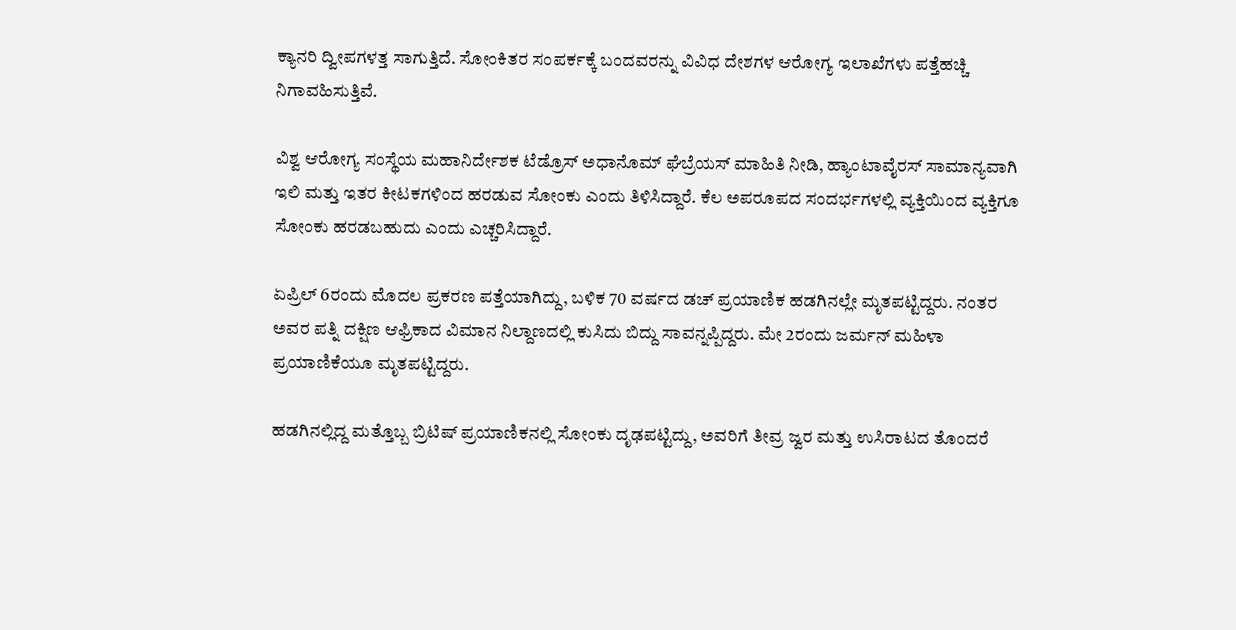ಕ್ಯಾನರಿ ದ್ವೀಪಗಳತ್ತ ಸಾಗುತ್ತಿದೆ. ಸೋಂಕಿತರ ಸಂಪರ್ಕಕ್ಕೆ ಬಂದವರನ್ನು ವಿವಿಧ ದೇಶಗಳ ಆರೋಗ್ಯ ಇಲಾಖೆಗಳು ಪತ್ತೆಹಚ್ಚಿ ನಿಗಾವಹಿಸುತ್ತಿವೆ.

ವಿಶ್ವ ಆರೋಗ್ಯ ಸಂಸ್ಥೆಯ ಮಹಾನಿರ್ದೇಶಕ ಟೆಡ್ರೊಸ್‌ ಅಧಾನೊಮ್‌ ಘೆಬ್ರೆಯಸ್‌ ಮಾಹಿತಿ ನೀಡಿ, ಹ್ಯಾಂಟಾವೈರಸ್‌ ಸಾಮಾನ್ಯವಾಗಿ ಇಲಿ ಮತ್ತು ಇತರ ಕೀಟಕಗಳಿಂದ ಹರಡುವ ಸೋಂಕು ಎಂದು ತಿಳಿಸಿದ್ದಾರೆ. ಕೆಲ ಅಪರೂಪದ ಸಂದರ್ಭಗಳಲ್ಲಿ ವ್ಯಕ್ತಿಯಿಂದ ವ್ಯಕ್ತಿಗೂ ಸೋಂಕು ಹರಡಬಹುದು ಎಂದು ಎಚ್ಚರಿಸಿದ್ದಾರೆ.

ಏಪ್ರಿಲ್‌ 6ರಂದು ಮೊದಲ ಪ್ರಕರಣ ಪತ್ತೆಯಾಗಿದ್ದು, ಬಳಿಕ 70 ವರ್ಷದ ಡಚ್‌ ಪ್ರಯಾಣಿಕ ಹಡಗಿನಲ್ಲೇ ಮೃತಪಟ್ಟಿದ್ದರು. ನಂತರ ಅವರ ಪತ್ನಿ ದಕ್ಷಿಣ ಆಫ್ರಿಕಾದ ವಿಮಾನ ನಿಲ್ದಾಣದಲ್ಲಿ ಕುಸಿದು ಬಿದ್ದು ಸಾವನ್ನಪ್ಪಿದ್ದರು. ಮೇ 2ರಂದು ಜರ್ಮನ್‌ ಮಹಿಳಾ ಪ್ರಯಾಣಿಕೆಯೂ ಮೃತಪಟ್ಟಿದ್ದರು.

ಹಡಗಿನಲ್ಲಿದ್ದ ಮತ್ತೊಬ್ಬ ಬ್ರಿಟಿಷ್‌ ಪ್ರಯಾಣಿಕನಲ್ಲಿ ಸೋಂಕು ದೃಢಪಟ್ಟಿದ್ದು, ಅವರಿಗೆ ತೀವ್ರ ಜ್ವರ ಮತ್ತು ಉಸಿರಾಟದ ತೊಂದರೆ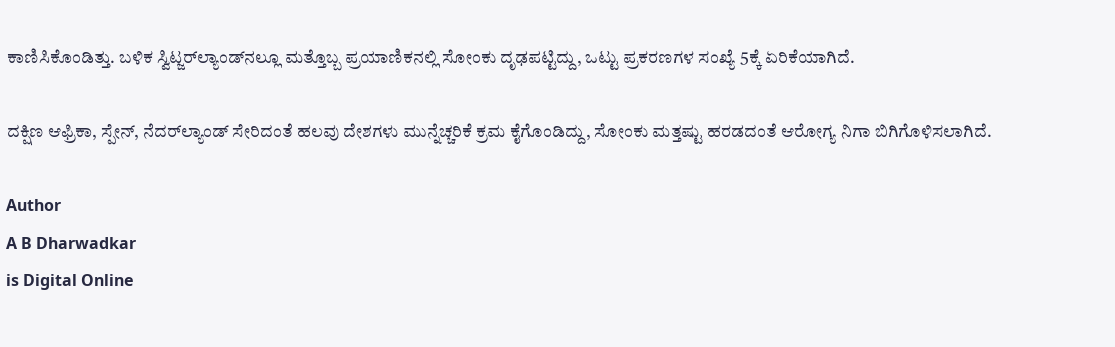ಕಾಣಿಸಿಕೊಂಡಿತ್ತು. ಬಳಿಕ ಸ್ವಿಟ್ಜರ್‌ಲ್ಯಾಂಡ್‌ನಲ್ಲೂ ಮತ್ತೊಬ್ಬ ಪ್ರಯಾಣಿಕನಲ್ಲಿ ಸೋಂಕು ದೃಢಪಟ್ಟಿದ್ದು, ಒಟ್ಟು ಪ್ರಕರಣಗಳ ಸಂಖ್ಯೆ 5ಕ್ಕೆ ಏರಿಕೆಯಾಗಿದೆ.

ದಕ್ಷಿಣ ಆಫ್ರಿಕಾ, ಸ್ಪೇನ್‌, ನೆದರ್‌ಲ್ಯಾಂಡ್‌ ಸೇರಿದಂತೆ ಹಲವು ದೇಶಗಳು ಮುನ್ನೆಚ್ಚರಿಕೆ ಕ್ರಮ ಕೈಗೊಂಡಿದ್ದು, ಸೋಂಕು ಮತ್ತಷ್ಟು ಹರಡದಂತೆ ಆರೋಗ್ಯ ನಿಗಾ ಬಿಗಿಗೊಳಿಸಲಾಗಿದೆ.

Author
A B Dharwadkar
is Digital Online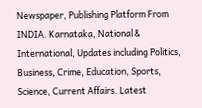Newspaper, Publishing Platform From INDIA. Karnataka, National & International, Updates including Politics, Business, Crime, Education, Sports, Science, Current Affairs. Latest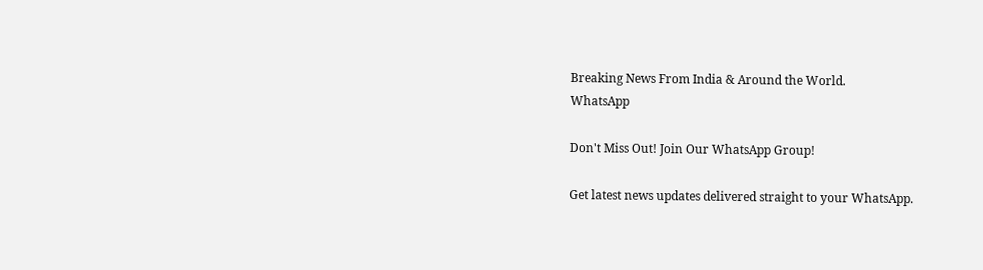Breaking News From India & Around the World.
WhatsApp

Don't Miss Out! Join Our WhatsApp Group!

Get latest news updates delivered straight to your WhatsApp.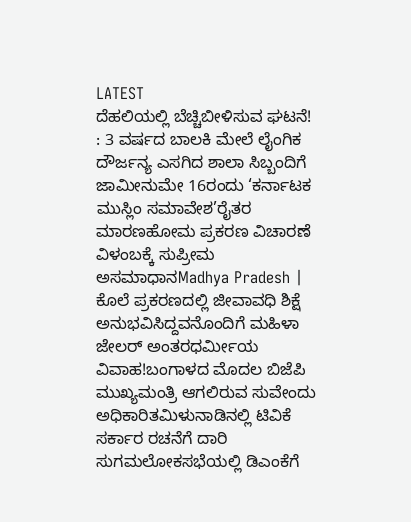LATEST
ದೆಹಲಿಯಲ್ಲಿ ಬೆಚ್ಚಿಬೀಳಿಸುವ ಘಟನೆ! : 3 ವರ್ಷದ ಬಾಲಕಿ ಮೇಲೆ ಲೈಂಗಿಕ ದೌರ್ಜನ್ಯ ಎಸಗಿದ ಶಾಲಾ ಸಿಬ್ಬಂದಿಗೆ ಜಾಮೀನುಮೇ 16ರಂದು ‘ಕರ್ನಾಟಕ ಮುಸ್ಲಿಂ ಸಮಾವೇಶ’ರೈತರ ಮಾರಣಹೋಮ ಪ್ರಕರಣ ವಿಚಾರಣೆ ವಿಳಂಬಕ್ಕೆ ಸುಪ್ರೀಮ ಅಸಮಾಧಾನMadhya Pradesh | ಕೊಲೆ ಪ್ರಕರಣದಲ್ಲಿ ಜೀವಾವಧಿ ಶಿಕ್ಷೆ ಅನುಭವಿಸಿದ್ದವನೊಂದಿಗೆ ಮಹಿಳಾ ಜೇಲರ್‌ ಅಂತರಧರ್ಮೀಯ ವಿವಾಹ!ಬಂಗಾಳದ ಮೊದಲ ಬಿಜೆಪಿ ಮುಖ್ಯಮಂತ್ರಿ ಆಗಲಿರುವ ಸುವೇಂದು ಅಧಿಕಾರಿತಮಿಳುನಾಡಿನಲ್ಲಿ ಟಿವಿಕೆ ಸರ್ಕಾರ ರಚನೆಗೆ ದಾರಿ ಸುಗಮಲೋಕಸಭೆಯಲ್ಲಿ ಡಿಎಂಕೆಗೆ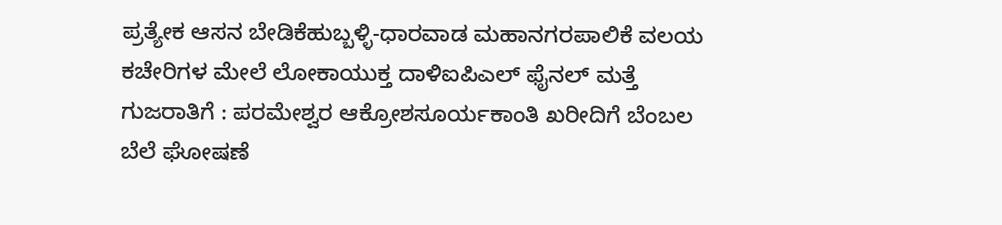ಪ್ರತ್ಯೇಕ ಆಸನ ಬೇಡಿಕೆಹುಬ್ಬಳ್ಳಿ-ಧಾರವಾಡ ಮಹಾನಗರಪಾಲಿಕೆ ವಲಯ ಕಚೇರಿಗಳ ಮೇಲೆ ಲೋಕಾಯುಕ್ತ ದಾಳಿಐಪಿಎಲ್‌ ಫೈನಲ್‌ ಮತ್ತೆ ಗುಜರಾತಿಗೆ : ಪರಮೇಶ್ವರ ಆಕ್ರೋಶಸೂರ್ಯಕಾಂತಿ ಖರೀದಿಗೆ ಬೆಂಬಲ ಬೆಲೆ ಘೋಷಣೆ